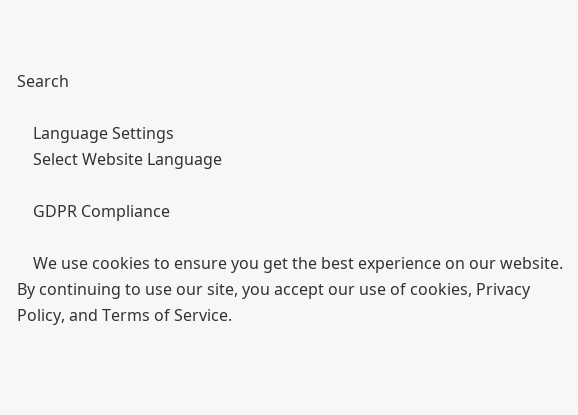Search

    Language Settings
    Select Website Language

    GDPR Compliance

    We use cookies to ensure you get the best experience on our website. By continuing to use our site, you accept our use of cookies, Privacy Policy, and Terms of Service.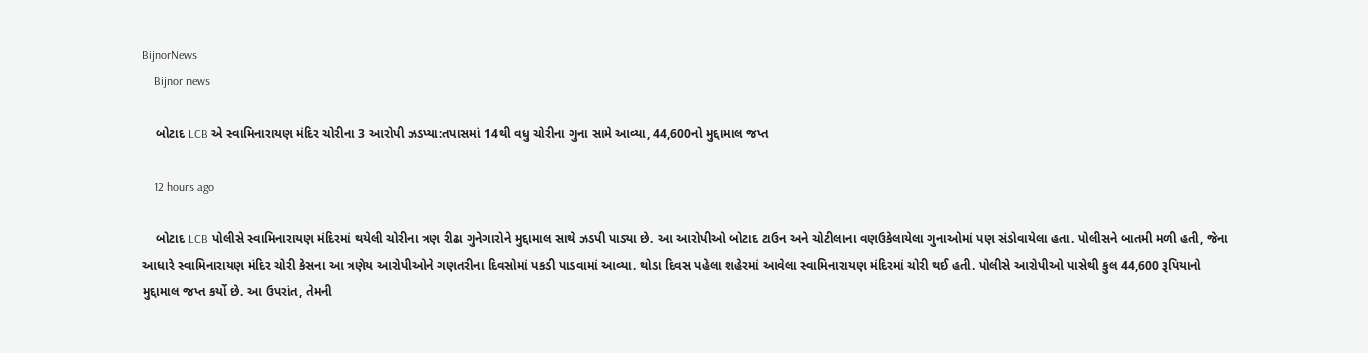BijnorNews
    Bijnor news

    બોટાદ LCB એ સ્વામિનારાયણ મંદિર ચોરીના 3 આરોપી ઝડપ્યા:તપાસમાં 14થી વધુ ચોરીના ગુના સામે આવ્યા, 44,600નો મુદ્દામાલ જપ્ત

    12 hours ago

    બોટાદ LCB પોલીસે સ્વામિનારાયણ મંદિરમાં થયેલી ચોરીના ત્રણ રીઢા ગુનેગારોને મુદ્દામાલ સાથે ઝડપી પાડ્યા છે. આ આરોપીઓ બોટાદ ટાઉન અને ચોટીલાના વણઉકેલાયેલા ગુનાઓમાં પણ સંડોવાયેલા હતા. પોલીસને બાતમી મળી હતી, જેના આધારે સ્વામિનારાયણ મંદિર ચોરી કેસના આ ત્રણેય આરોપીઓને ગણતરીના દિવસોમાં પકડી પાડવામાં આવ્યા. થોડા દિવસ પહેલા શહેરમાં આવેલા સ્વામિનારાયણ મંદિરમાં ચોરી થઈ હતી. પોલીસે આરોપીઓ પાસેથી કુલ 44,600 રૂપિયાનો મુદ્દામાલ જપ્ત કર્યો છે. આ ઉપરાંત, તેમની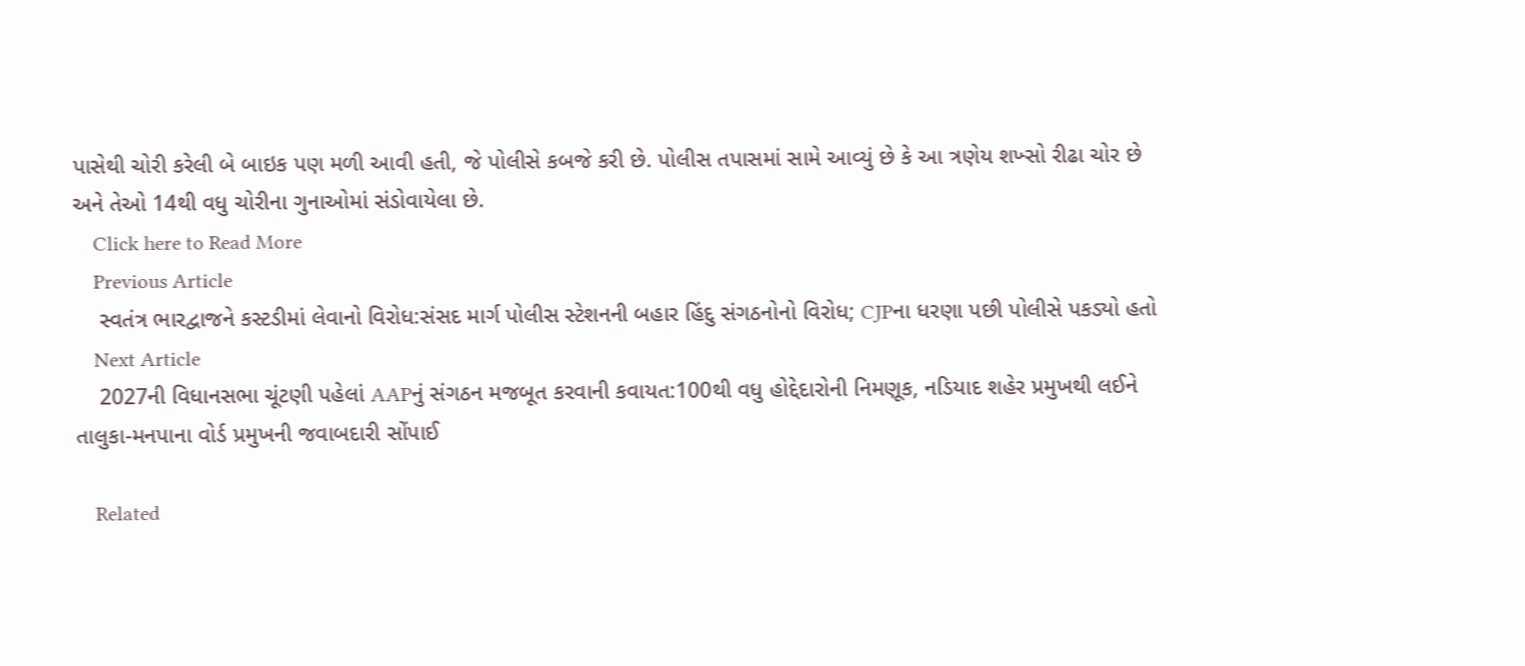પાસેથી ચોરી કરેલી બે બાઇક પણ મળી આવી હતી, જે પોલીસે કબજે કરી છે. પોલીસ તપાસમાં સામે આવ્યું છે કે આ ત્રણેય શખ્સો રીઢા ચોર છે અને તેઓ 14થી વધુ ચોરીના ગુનાઓમાં સંડોવાયેલા છે.
    Click here to Read More
    Previous Article
    સ્વતંત્ર ભારદ્વાજને કસ્ટડીમાં લેવાનો વિરોધ:સંસદ માર્ગ પોલીસ સ્ટેશનની બહાર હિંદુ સંગઠનોનો વિરોધ; CJPના ધરણા પછી પોલીસે પકડ્યો હતો
    Next Article
    2027ની વિધાનસભા ચૂંટણી પહેલાં AAPનું સંગઠન મજબૂત કરવાની કવાયત:100થી વધુ હોદ્દેદારોની નિમણૂક, નડિયાદ શહેર પ્રમુખથી લઈને તાલુકા-મનપાના વોર્ડ પ્રમુખની જવાબદારી સોંપાઈ

    Related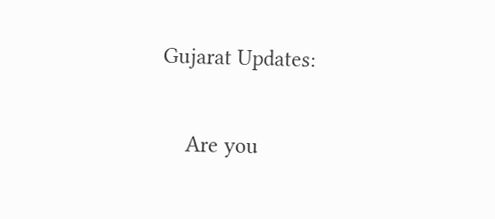Gujarat Updates:

    Are you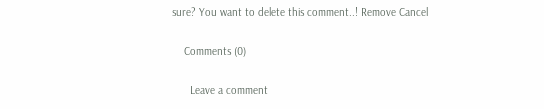sure? You want to delete this comment..! Remove Cancel

    Comments (0)

      Leave a comment